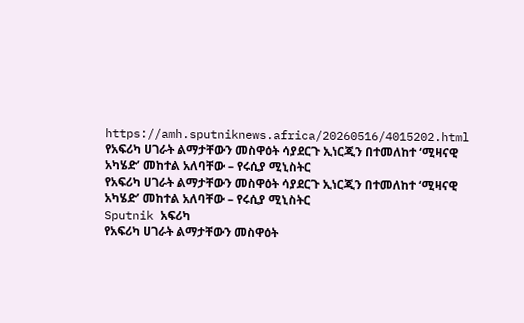https://amh.sputniknews.africa/20260516/4015202.html
የአፍሪካ ሀገራት ልማታቸውን መስዋዕት ሳያደርጉ ኢነርጂን በተመለከተ ‘ሚዛናዊ አካሄድ’ መከተል አለባቸው – የሩሲያ ሚኒስትር
የአፍሪካ ሀገራት ልማታቸውን መስዋዕት ሳያደርጉ ኢነርጂን በተመለከተ ‘ሚዛናዊ አካሄድ’ መከተል አለባቸው – የሩሲያ ሚኒስትር
Sputnik አፍሪካ
የአፍሪካ ሀገራት ልማታቸውን መስዋዕት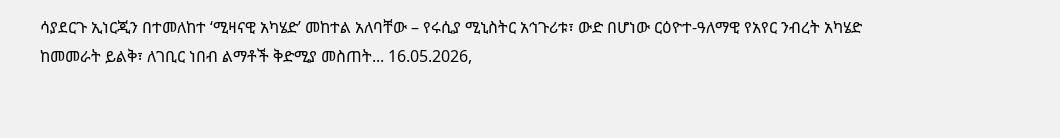ሳያደርጉ ኢነርጂን በተመለከተ ‘ሚዛናዊ አካሄድ’ መከተል አለባቸው – የሩሲያ ሚኒስትር አኅጉሪቱ፣ ውድ በሆነው ርዕዮተ-ዓለማዊ የአየር ንብረት አካሄድ ከመመራት ይልቅ፣ ለገቢር ነበብ ልማቶች ቅድሚያ መስጠት... 16.05.2026,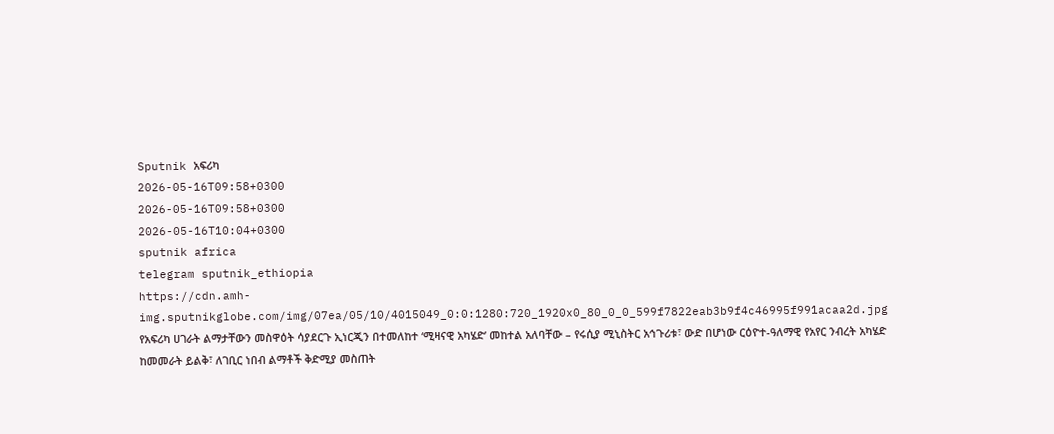Sputnik አፍሪካ
2026-05-16T09:58+0300
2026-05-16T09:58+0300
2026-05-16T10:04+0300
sputnik africa
telegram sputnik_ethiopia
https://cdn.amh-img.sputnikglobe.com/img/07ea/05/10/4015049_0:0:1280:720_1920x0_80_0_0_599f7822eab3b9f4c46995f991acaa2d.jpg
የአፍሪካ ሀገራት ልማታቸውን መስዋዕት ሳያደርጉ ኢነርጂን በተመለከተ ‘ሚዛናዊ አካሄድ’ መከተል አለባቸው – የሩሲያ ሚኒስትር አኅጉሪቱ፣ ውድ በሆነው ርዕዮተ-ዓለማዊ የአየር ንብረት አካሄድ ከመመራት ይልቅ፣ ለገቢር ነበብ ልማቶች ቅድሚያ መስጠት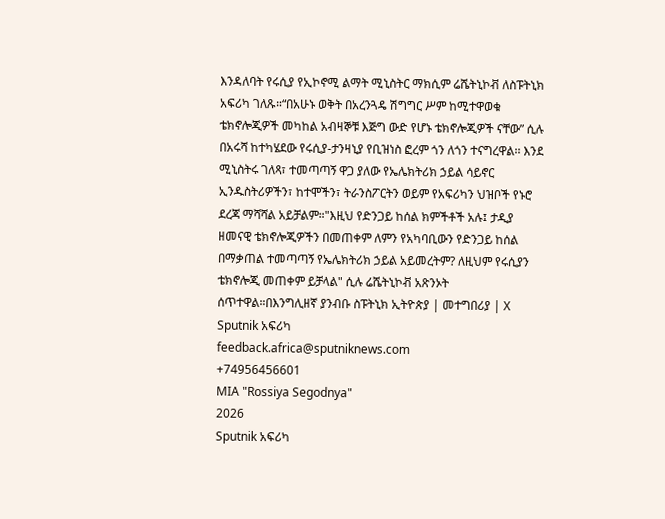እንዳለባት የሩሲያ የኢኮኖሚ ልማት ሚኒስትር ማክሲም ሬሼትኒኮቭ ለስፑትኒክ አፍሪካ ገለጹ።“በአሁኑ ወቅት በአረንጓዴ ሽግግር ሥም ከሚተዋወቁ ቴክኖሎጂዎች መካከል አብዛኞቹ እጅግ ውድ የሆኑ ቴክኖሎጂዎች ናቸው” ሲሉ በአሩሻ ከተካሄደው የሩሲያ-ታንዛኒያ የቢዝነስ ፎረም ጎን ለጎን ተናግረዋል፡፡ እንደ ሚኒስትሩ ገለጻ፣ ተመጣጣኝ ዋጋ ያለው የኤሌክትሪክ ኃይል ሳይኖር ኢንዱስትሪዎችን፣ ከተሞችን፣ ትራንስፖርትን ወይም የአፍሪካን ህዝቦች የኑሮ ደረጃ ማሻሻል አይቻልም።"እዚህ የድንጋይ ከሰል ክምችቶች አሉ፤ ታዲያ ዘመናዊ ቴክኖሎጂዎችን በመጠቀም ለምን የአካባቢውን የድንጋይ ከሰል በማቃጠል ተመጣጣኝ የኤሌክትሪክ ኃይል አይመረትም? ለዚህም የሩሲያን ቴክኖሎጂ መጠቀም ይቻላል" ሲሉ ሬሼትኒኮቭ አጽንኦት ሰጥተዋል።በእንግሊዘኛ ያንብቡ ስፑትኒክ ኢትዮጵያ | መተግበሪያ | X
Sputnik አፍሪካ
feedback.africa@sputniknews.com
+74956456601
MIA "Rossiya Segodnya"
2026
Sputnik አፍሪካ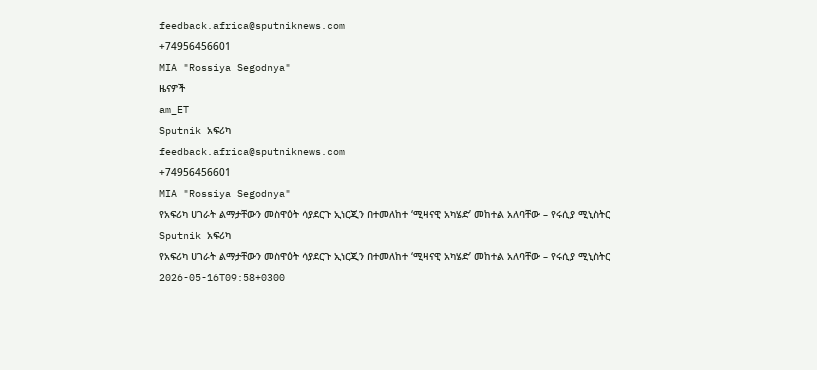feedback.africa@sputniknews.com
+74956456601
MIA "Rossiya Segodnya"
ዜናዎች
am_ET
Sputnik አፍሪካ
feedback.africa@sputniknews.com
+74956456601
MIA "Rossiya Segodnya"
የአፍሪካ ሀገራት ልማታቸውን መስዋዕት ሳያደርጉ ኢነርጂን በተመለከተ ‘ሚዛናዊ አካሄድ’ መከተል አለባቸው – የሩሲያ ሚኒስትር
Sputnik አፍሪካ
የአፍሪካ ሀገራት ልማታቸውን መስዋዕት ሳያደርጉ ኢነርጂን በተመለከተ ‘ሚዛናዊ አካሄድ’ መከተል አለባቸው – የሩሲያ ሚኒስትር
2026-05-16T09:58+0300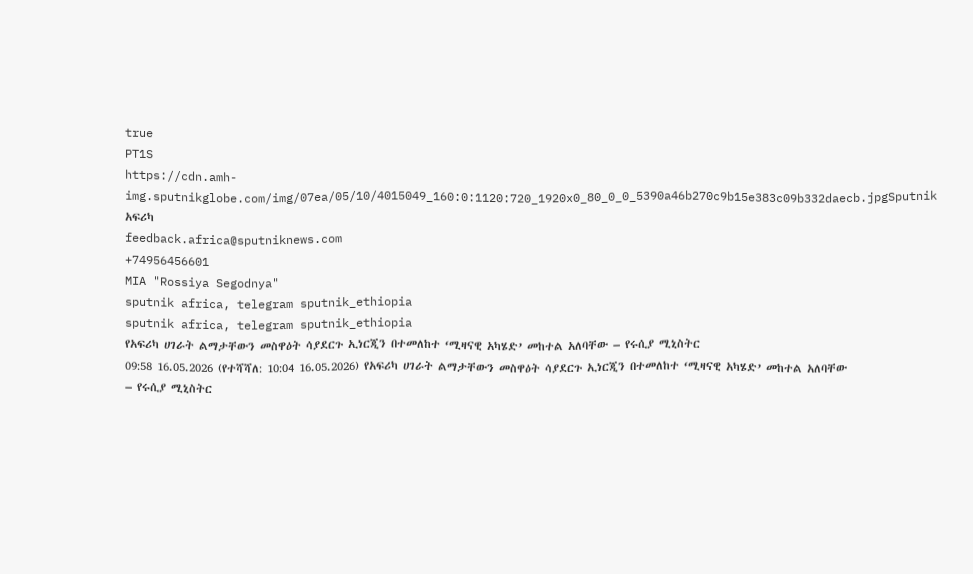true
PT1S
https://cdn.amh-img.sputnikglobe.com/img/07ea/05/10/4015049_160:0:1120:720_1920x0_80_0_0_5390a46b270c9b15e383c09b332daecb.jpgSputnik አፍሪካ
feedback.africa@sputniknews.com
+74956456601
MIA "Rossiya Segodnya"
sputnik africa, telegram sputnik_ethiopia
sputnik africa, telegram sputnik_ethiopia
የአፍሪካ ሀገራት ልማታቸውን መስዋዕት ሳያደርጉ ኢነርጂን በተመለከተ ‘ሚዛናዊ አካሄድ’ መከተል አለባቸው – የሩሲያ ሚኒስትር
09:58 16.05.2026 (የተሻሻለ: 10:04 16.05.2026) የአፍሪካ ሀገራት ልማታቸውን መስዋዕት ሳያደርጉ ኢነርጂን በተመለከተ ‘ሚዛናዊ አካሄድ’ መከተል አለባቸው – የሩሲያ ሚኒስትር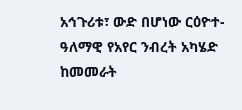አኅጉሪቱ፣ ውድ በሆነው ርዕዮተ-ዓለማዊ የአየር ንብረት አካሄድ ከመመራት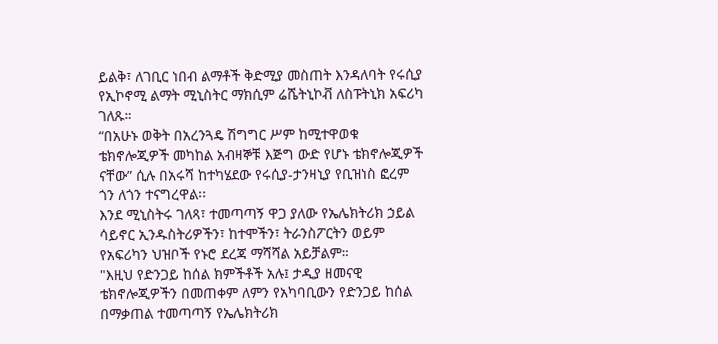ይልቅ፣ ለገቢር ነበብ ልማቶች ቅድሚያ መስጠት እንዳለባት የሩሲያ የኢኮኖሚ ልማት ሚኒስትር ማክሲም ሬሼትኒኮቭ ለስፑትኒክ አፍሪካ ገለጹ።
“በአሁኑ ወቅት በአረንጓዴ ሽግግር ሥም ከሚተዋወቁ ቴክኖሎጂዎች መካከል አብዛኞቹ እጅግ ውድ የሆኑ ቴክኖሎጂዎች ናቸው” ሲሉ በአሩሻ ከተካሄደው የሩሲያ-ታንዛኒያ የቢዝነስ ፎረም ጎን ለጎን ተናግረዋል፡፡
እንደ ሚኒስትሩ ገለጻ፣ ተመጣጣኝ ዋጋ ያለው የኤሌክትሪክ ኃይል ሳይኖር ኢንዱስትሪዎችን፣ ከተሞችን፣ ትራንስፖርትን ወይም የአፍሪካን ህዝቦች የኑሮ ደረጃ ማሻሻል አይቻልም።
"እዚህ የድንጋይ ከሰል ክምችቶች አሉ፤ ታዲያ ዘመናዊ ቴክኖሎጂዎችን በመጠቀም ለምን የአካባቢውን የድንጋይ ከሰል በማቃጠል ተመጣጣኝ የኤሌክትሪክ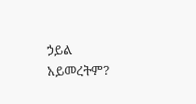ኃይል አይመረትም?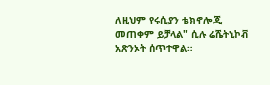ለዚህም የሩሲያን ቴክኖሎጂ መጠቀም ይቻላል" ሲሉ ሬሼትኒኮቭ አጽንኦት ሰጥተዋል።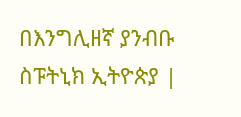በእንግሊዘኛ ያንብቡ
ስፑትኒክ ኢትዮጵያ |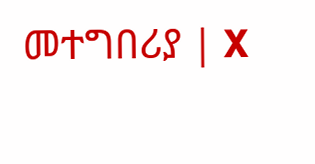መተግበሪያ | X